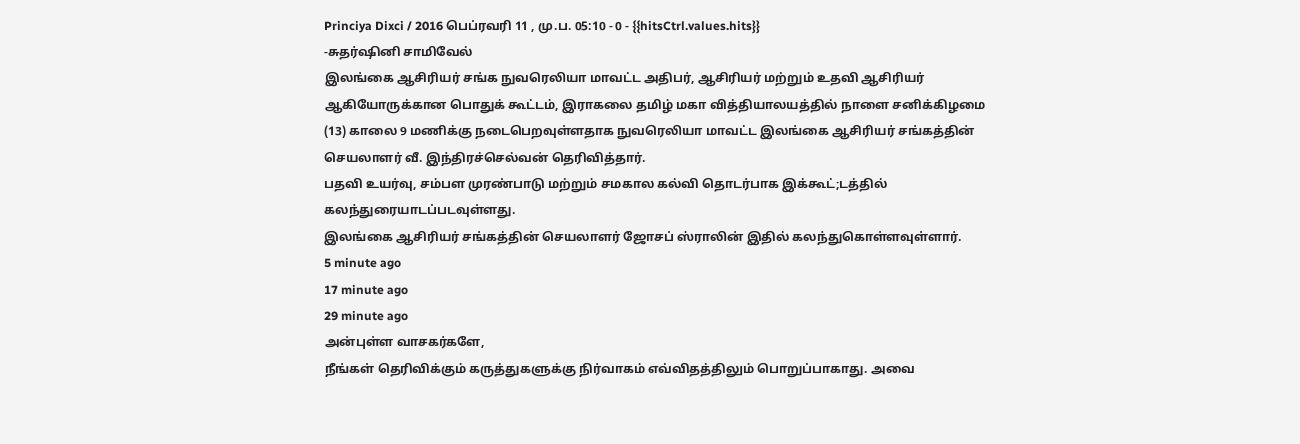Princiya Dixci / 2016 பெப்ரவரி 11 , மு.ப. 05:10 - 0 - {{hitsCtrl.values.hits}}
-சுதர்ஷினி சாமிவேல்
இலங்கை ஆசிரியர் சங்க நுவரெலியா மாவட்ட அதிபர், ஆசிரியர் மற்றும் உதவி ஆசிரியர் ஆகியோருக்கான பொதுக் கூட்டம், இராகலை தமிழ் மகா வித்தியாலயத்தில் நாளை சனிக்கிழமை (13) காலை 9 மணிக்கு நடைபெறவுள்ளதாக நுவரெலியா மாவட்ட இலங்கை ஆசிரியர் சங்கத்தின் செயலாளர் வீ. இந்திரச்செல்வன் தெரிவித்தார்.
பதவி உயர்வு, சம்பள முரண்பாடு மற்றும் சமகால கல்வி தொடர்பாக இக்கூட்;டத்தில் கலந்துரையாடப்படவுள்ளது.
இலங்கை ஆசிரியர் சங்கத்தின் செயலாளர் ஜோசப் ஸ்ராலின் இதில் கலந்துகொள்ளவுள்ளார்.
5 minute ago
17 minute ago
29 minute ago
அன்புள்ள வாசகர்களே,
நீங்கள் தெரிவிக்கும் கருத்துகளுக்கு நிர்வாகம் எவ்விதத்திலும் பொறுப்பாகாது. அவை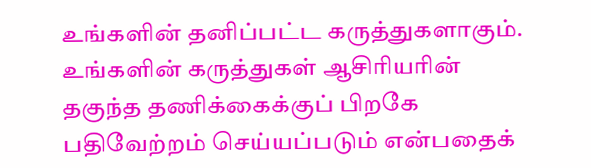உங்களின் தனிப்பட்ட கருத்துகளாகும். உங்களின் கருத்துகள் ஆசிரியரின் தகுந்த தணிக்கைக்குப் பிறகே பதிவேற்றம் செய்யப்படும் என்பதைக்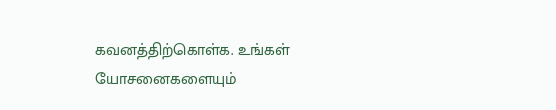கவனத்திற்கொள்க. உங்கள் யோசனைகளையும்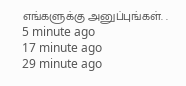எங்களுக்கு அனுப்புங்கள். .
5 minute ago
17 minute ago
29 minute ago